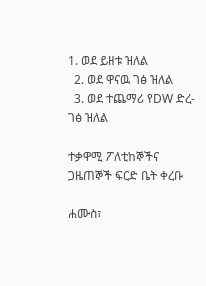1. ወደ ይዘቱ ዝለል
  2. ወደ ዋናዉ ገፅ ዝለል
  3. ወደ ተጨማሪ የDW ድረ-ገፅ ዝለል

ተቃዋሚ ፖለቲከኞችና ጋዜጠኞች ፍርድ ቤት ቀረቡ

ሐሙስ፣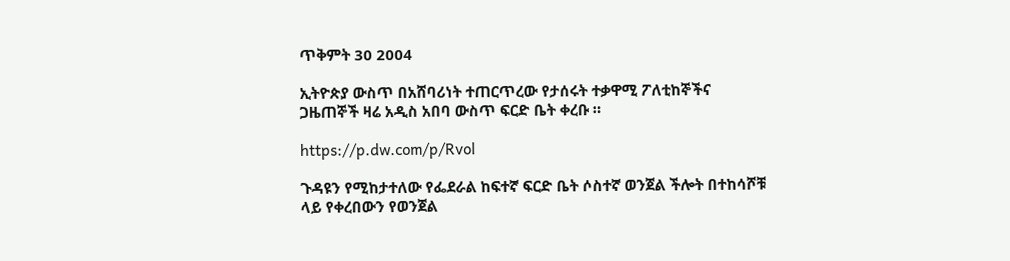ጥቅምት 30 2004

ኢትዮጵያ ውስጥ በአሸባሪነት ተጠርጥረው የታሰሩት ተቃዋሚ ፖለቲከኞችና ጋዜጠኞች ዛሬ አዲስ አበባ ውስጥ ፍርድ ቤት ቀረቡ ።

https://p.dw.com/p/Rvol

ጉዳዩን የሚከታተለው የፌደራል ከፍተኛ ፍርድ ቤት ሶስተኛ ወንጀል ችሎት በተከሳሾቹ ላይ የቀረበውን የወንጀል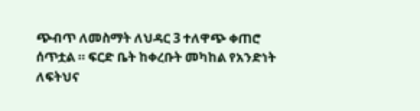ጭብጥ ለመስማት ለህዳር 3 ተለዋጭ ቀጠሮ ሰጥቷል ። ፍርድ ቤት ከቀረቡት መካከል የአንድነት ለፍትህና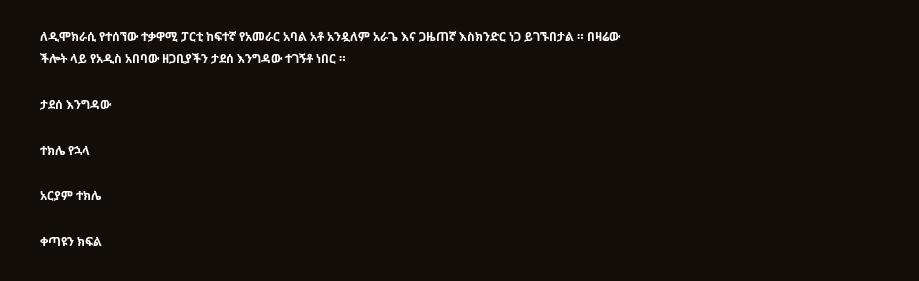ለዲሞክራሲ የተሰኘው ተቃዋሚ ፓርቲ ከፍተኛ የአመራር አባል አቶ አንዷለም አራጌ እና ጋዜጠኛ እስክንድር ነጋ ይገኙበታል ። በዛሬው ችሎት ላይ የአዲስ አበባው ዘጋቢያችን ታደሰ እንግዳው ተገኝቶ ነበር ።

ታደሰ እንግዳው

ተክሌ የኋላ

አርያም ተክሌ

ቀጣዩን ክፍል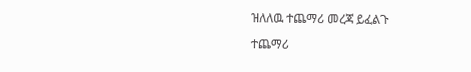ዝለለዉ ተጨማሪ መረጃ ይፈልጉ

ተጨማሪ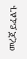መረጃ ይፈልጉ